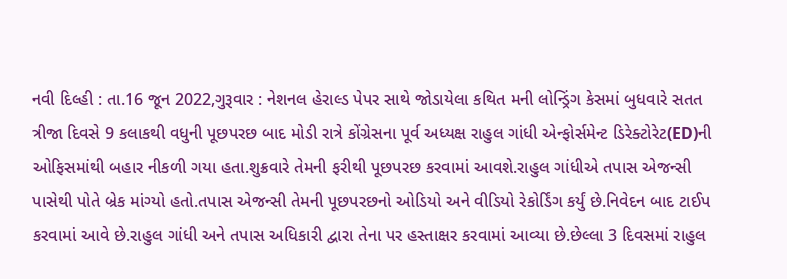નવી દિલ્હી : તા.16 જૂન 2022,ગુરૂવાર : નેશનલ હેરાલ્ડ પેપર સાથે જોડાયેલા કથિત મની લોન્ડ્રિંગ કેસમાં બુધવારે સતત ત્રીજા દિવસે 9 કલાકથી વધુની પૂછપરછ બાદ મોડી રાત્રે કોંગ્રેસના પૂર્વ અધ્યક્ષ રાહુલ ગાંધી એન્ફોર્સમેન્ટ ડિરેક્ટોરેટ(ED)ની ઓફિસમાંથી બહાર નીકળી ગયા હતા.શુક્રવારે તેમની ફરીથી પૂછપરછ કરવામાં આવશે.રાહુલ ગાંધીએ તપાસ એજન્સી પાસેથી પોતે બ્રેક માંગ્યો હતો.તપાસ એજન્સી તેમની પૂછપરછનો ઓડિયો અને વીડિયો રેકોર્ડિંગ કર્યું છે.નિવેદન બાદ ટાઈપ કરવામાં આવે છે.રાહુલ ગાંધી અને તપાસ અધિકારી દ્વારા તેના પર હસ્તાક્ષર કરવામાં આવ્યા છે.છેલ્લા 3 દિવસમાં રાહુલ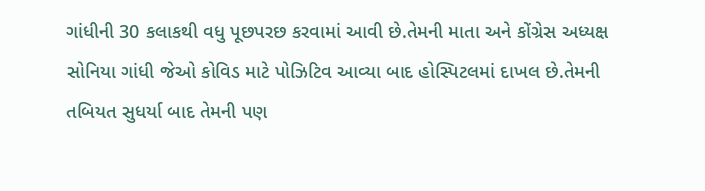ગાંધીની 30 કલાકથી વધુ પૂછપરછ કરવામાં આવી છે.તેમની માતા અને કોંગ્રેસ અધ્યક્ષ સોનિયા ગાંધી જેઓ કોવિડ માટે પોઝિટિવ આવ્યા બાદ હોસ્પિટલમાં દાખલ છે.તેમની તબિયત સુધર્યા બાદ તેમની પણ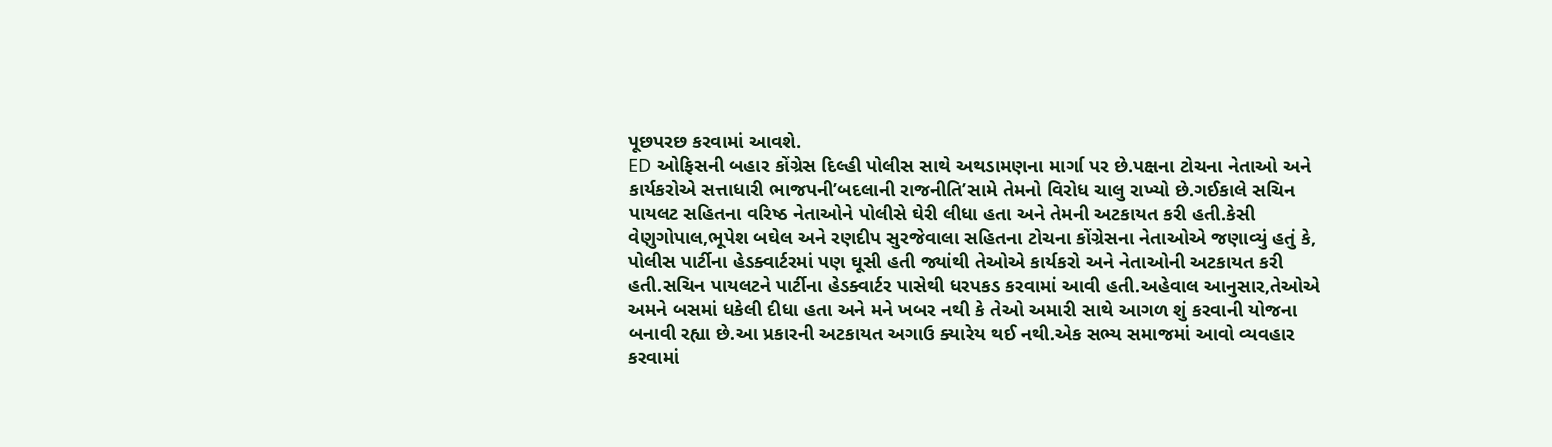પૂછપરછ કરવામાં આવશે.
ED ઓફિસની બહાર કોંગ્રેસ દિલ્હી પોલીસ સાથે અથડામણના માર્ગા પર છે.પક્ષના ટોચના નેતાઓ અને કાર્યકરોએ સત્તાધારી ભાજપની’બદલાની રાજનીતિ’સામે તેમનો વિરોધ ચાલુ રાખ્યો છે.ગઈકાલે સચિન પાયલટ સહિતના વરિષ્ઠ નેતાઓને પોલીસે ઘેરી લીધા હતા અને તેમની અટકાયત કરી હતી.કેસી વેણુગોપાલ,ભૂપેશ બઘેલ અને રણદીપ સુરજેવાલા સહિતના ટોચના કોંગ્રેસના નેતાઓએ જણાવ્યું હતું કે, પોલીસ પાર્ટીના હેડક્વાર્ટરમાં પણ ઘૂસી હતી જ્યાંથી તેઓએ કાર્યકરો અને નેતાઓની અટકાયત કરી હતી.સચિન પાયલટને પાર્ટીના હેડક્વાર્ટર પાસેથી ધરપકડ કરવામાં આવી હતી.અહેવાલ આનુસાર,તેઓએ અમને બસમાં ધકેલી દીધા હતા અને મને ખબર નથી કે તેઓ અમારી સાથે આગળ શું કરવાની યોજના બનાવી રહ્યા છે.આ પ્રકારની અટકાયત અગાઉ ક્યારેય થઈ નથી.એક સભ્ય સમાજમાં આવો વ્યવહાર કરવામાં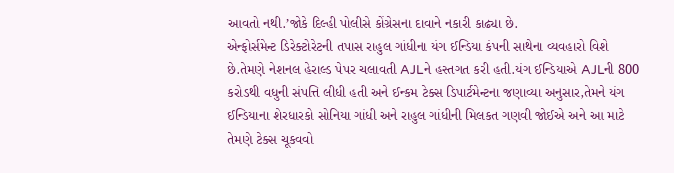આવતો નથી.’જોકે દિલ્હી પોલીસે કોંગ્રેસના દાવાને નકારી કાઢ્યા છે.
એન્ફોર્સમેન્ટ ડિરેક્ટોરેટની તપાસ રાહુલ ગાંધીના યંગ ઈન્ડિયા કંપની સાથેના વ્યવહારો વિશે છે.તેમણે નેશનલ હેરાલ્ડ પેપર ચલાવતી AJLને હસ્તગત કરી હતી.યંગ ઈન્ડિયાએ AJLની 800 કરોડથી વધુની સંપત્તિ લીધી હતી અને ઈન્કમ ટેક્સ ડિપાર્ટમેન્ટના જણાવ્યા અનુસાર,તેમને યંગ ઈન્ડિયાના શેરધારકો સોનિયા ગાંધી અને રાહુલ ગાંધીની મિલકત ગણવી જોઈએ અને આ માટે તેમણે ટેક્સ ચૂકવવો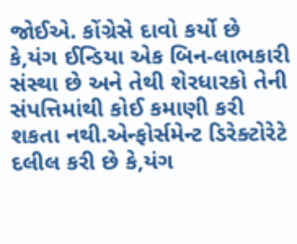જોઈએ. કોંગ્રેસે દાવો કર્યો છે કે,યંગ ઈન્ડિયા એક બિન-લાભકારી સંસ્થા છે અને તેથી શેરધારકો તેની સંપત્તિમાંથી કોઈ કમાણી કરી શકતા નથી.એન્ફોર્સમેન્ટ ડિરેક્ટોરેટે દલીલ કરી છે કે,યંગ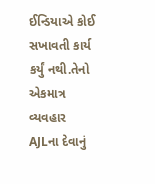ઈન્ડિયાએ કોઈ સખાવતી કાર્ય કર્યું નથી.તેનો એકમાત્ર વ્યવહાર AJLના દેવાનું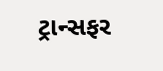ટ્રાન્સફર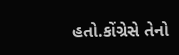હતો.કોંગ્રેસે તેનો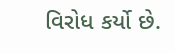વિરોધ કર્યો છે.